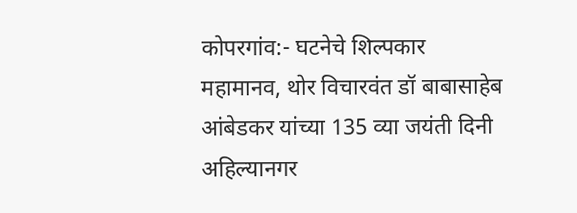कोपरगांव:- घटनेचे शिल्पकार महामानव, थोर विचारवंत डॉ बाबासाहेब आंबेडकर यांच्या 135 व्या जयंती दिनी अहिल्यानगर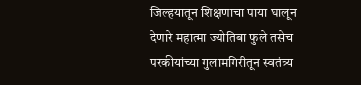जिल्हयातून शिक्षणाचा पाया घालून देणारे महात्मा ज्योतिबा फुले तसेच परकीयांच्या गुलामगिरीतून स्वतंत्र्य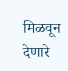मिळवून देणारे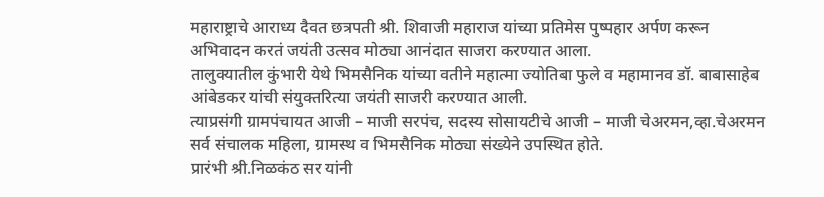महाराष्ट्राचे आराध्य दैवत छत्रपती श्री. शिवाजी महाराज यांच्या प्रतिमेस पुष्पहार अर्पण करून अभिवादन करतं जयंती उत्सव मोठ्या आनंदात साजरा करण्यात आला.
तालुक्यातील कुंभारी येथे भिमसैनिक यांच्या वतीने महात्मा ज्योतिबा फुले व महामानव डॉ. बाबासाहेब आंबेडकर यांची संयुक्तरित्या जयंती साजरी करण्यात आली.
त्याप्रसंगी ग्रामपंचायत आजी – माजी सरपंच, सदस्य सोसायटीचे आजी – माजी चेअरमन,व्हा.चेअरमन सर्व संचालक महिला, ग्रामस्थ व भिमसैनिक मोठ्या संख्येने उपस्थित होते.
प्रारंभी श्री.निळकंठ सर यांनी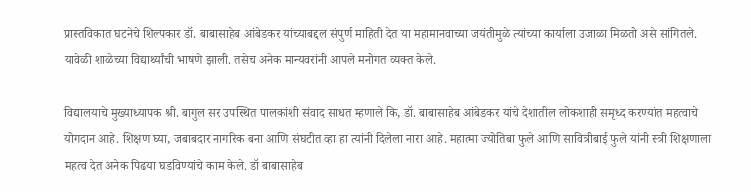प्रास्तविकात घटनेचे शिल्पकार डॉ. बाबासाहेब आंबेडकर यांच्याबद्दल संपुर्ण माहिती देत या महामानवाच्या जयंतीमुळे त्यांच्या कार्याला उजाळा मिळतो असे सांगितले. यावेळी शाळेच्या विद्यार्थ्यांची भाषणे झाली. तसेच अनेक मान्यवरांनी आपले मनोगत व्यक्त केले.

विद्यालयाचे मुख्याध्यापक श्री. बागुल सर उपस्थित पालकांशी संवाद साधत म्हणाले कि, डॉ. बाबासाहेब आंबेडकर यांचे देशातील लोकशाही समृध्द करण्यांत महत्वाचे योगदान आहे. शिक्षण घ्या, जबाबदार नागरिक बना आणि संघटीत व्हा हा त्यांनी दिलेला नारा आहे. महात्मा ज्योतिबा फुले आणि सावित्रीबाई फुले यांनी स्त्री शिक्षणाला महत्व देत अनेक पिढया घडविण्यांचे काम केले. डॉ बाबासाहेब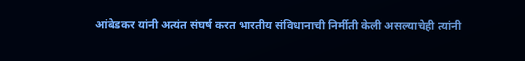आंबेडकर यांनी अत्यंत संघर्ष करत भारतीय संविधानाची निर्मीती केली असल्याचेही त्यांनी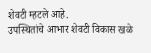शेवटी म्हटले आहे.
उपस्थितांचे आभार शेवटी विकास खळे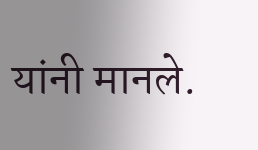यांनी मानले.